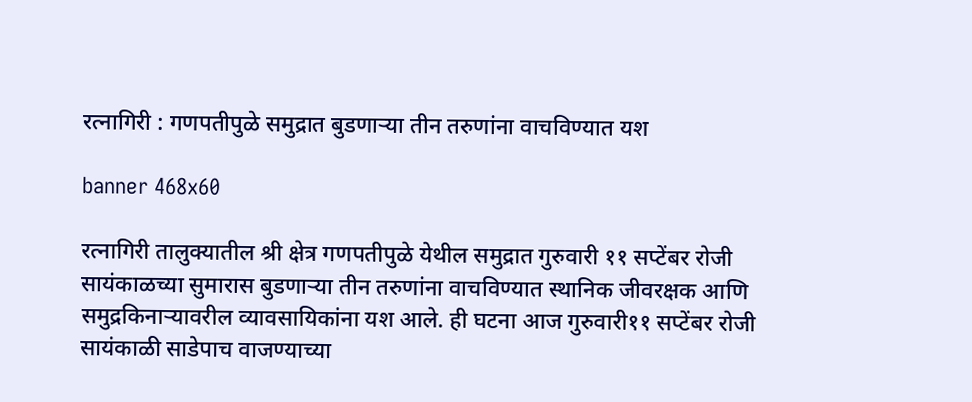रत्नागिरी : गणपतीपुळे समुद्रात बुडणाऱ्या तीन तरुणांना वाचविण्यात यश

banner 468x60

रत्नागिरी तालुक्यातील श्री क्षेत्र गणपतीपुळे येथील समुद्रात गुरुवारी ११ सप्टेंबर रोजी सायंकाळच्या सुमारास बुडणाऱ्या तीन तरुणांना वाचविण्यात स्थानिक जीवरक्षक आणि समुद्रकिनाऱ्यावरील व्यावसायिकांना यश आले. ही घटना आज गुरुवारी११ सप्टेंबर रोजी सायंकाळी साडेपाच वाजण्याच्या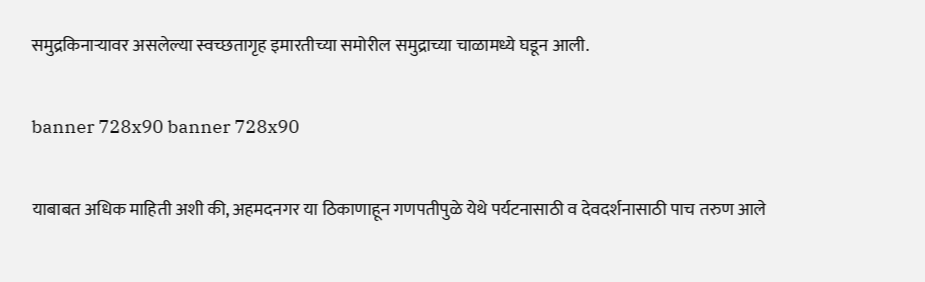समुद्रकिनाऱ्यावर असलेल्या स्वच्छतागृह इमारतीच्या समोरील समुद्राच्या चाळामध्ये घडून आली.

banner 728x90 banner 728x90

याबाबत अधिक माहिती अशी की, अहमदनगर या ठिकाणाहून गणपतीपुळे येथे पर्यटनासाठी व देवदर्शनासाठी पाच तरुण आले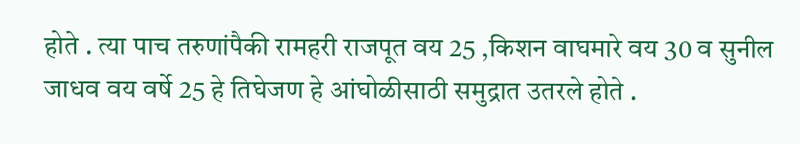होते . त्या पाच तरुणांपैकी रामहरी राजपूत वय 25 ,किशन वाघमारे वय 30 व सुनील जाधव वय वर्षे 25 हे तिघेजण हे आंघोळीसाठी समुद्रात उतरले होते .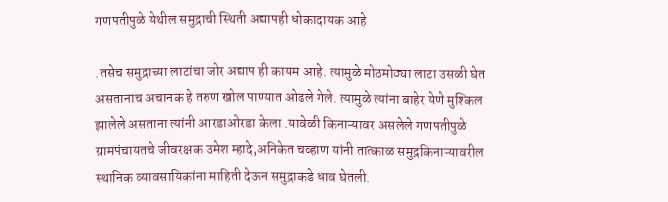गणपतीपुळे येथील समुद्राची स्थिती अद्यापही धोकादायक आहे

.तसेच समुद्राच्या लाटांचा जोर अद्याप ही कायम आहे. त्यामुळे मोठमोठ्या लाटा उसळी घेत असतानाच अचानक हे तरुण खोल पाण्यात ओढले गेले. त्यामुळे त्यांना बाहेर येणे मुश्किल झालेले असताना त्यांनी आरडाओरडा केला .यावेळी किनाऱ्यावर असलेले गणपतीपुळे ग्रामपंचायतचे जीवरक्षक उमेश म्हादे,अनिकेत चव्हाण यांनी तात्काळ समुद्रकिनाऱ्यावरील स्थानिक व्यावसायिकांना माहिती देऊन समुद्राकडे धाव घेतली.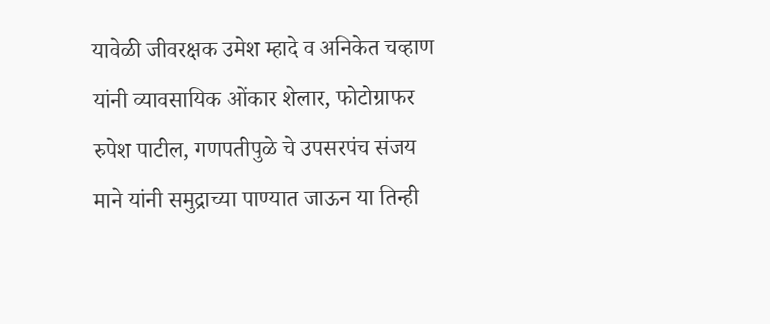यावेळी जीवरक्षक उमेश म्हादे व अनिकेत चव्हाण यांनी व्यावसायिक ओंकार शेलार, फोटोग्राफर रुपेश पाटील, गणपतीपुळे चे उपसरपंच संजय माने यांनी समुद्राच्या पाण्यात जाऊन या तिन्ही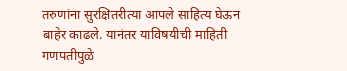तरुणांना सुरक्षितरीत्या आपले साहित्य घेऊन बाहेर काढले. यानंतर याविषयीची माहिती गणपतीपुळे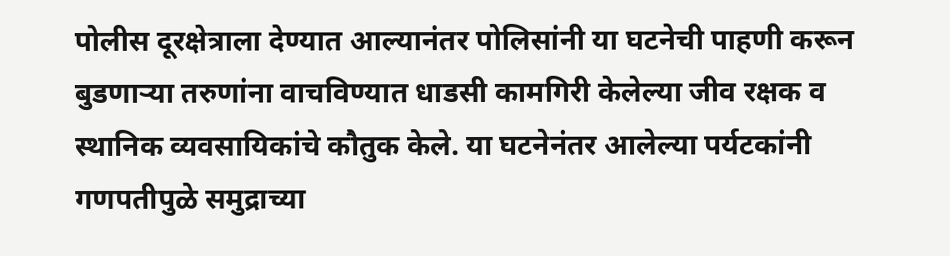पोलीस दूरक्षेत्राला देण्यात आल्यानंतर पोलिसांनी या घटनेची पाहणी करून बुडणाऱ्या तरुणांना वाचविण्यात धाडसी कामगिरी केलेल्या जीव रक्षक व स्थानिक व्यवसायिकांचे कौतुक केले. या घटनेनंतर आलेल्या पर्यटकांनी गणपतीपुळे समुद्राच्या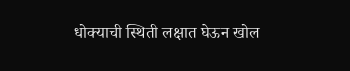धोक्याची स्थिती लक्षात घेऊन खोल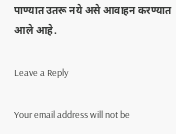पाण्यात उतरू नये असे आवाहन करण्यात आले आहे.

Leave a Reply

Your email address will not be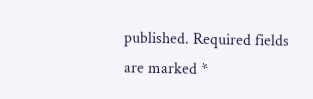published. Required fields are marked *